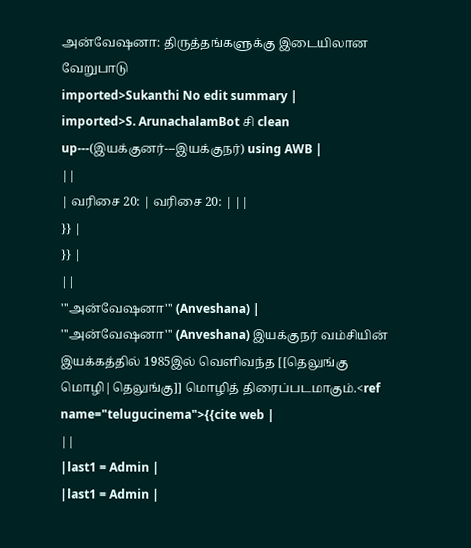அன்வேஷனா: திருத்தங்களுக்கு இடையிலான வேறுபாடு
imported>Sukanthi No edit summary |
imported>S. ArunachalamBot சி clean up---(இயக்குனர்---இயக்குநர்) using AWB |
||
| வரிசை 20: | வரிசை 20: | ||
}} |
}} |
||
'''அன்வேஷனா''' (Anveshana) |
'''அன்வேஷனா''' (Anveshana) இயக்குநர் வம்சியின் இயக்கத்தில் 1985இல் வெளிவந்த [[தெலுங்கு மொழி|தெலுங்கு]] மொழித் திரைப்படமாகும்.<ref name="telugucinema">{{cite web |
||
|last1 = Admin |
|last1 = Admin |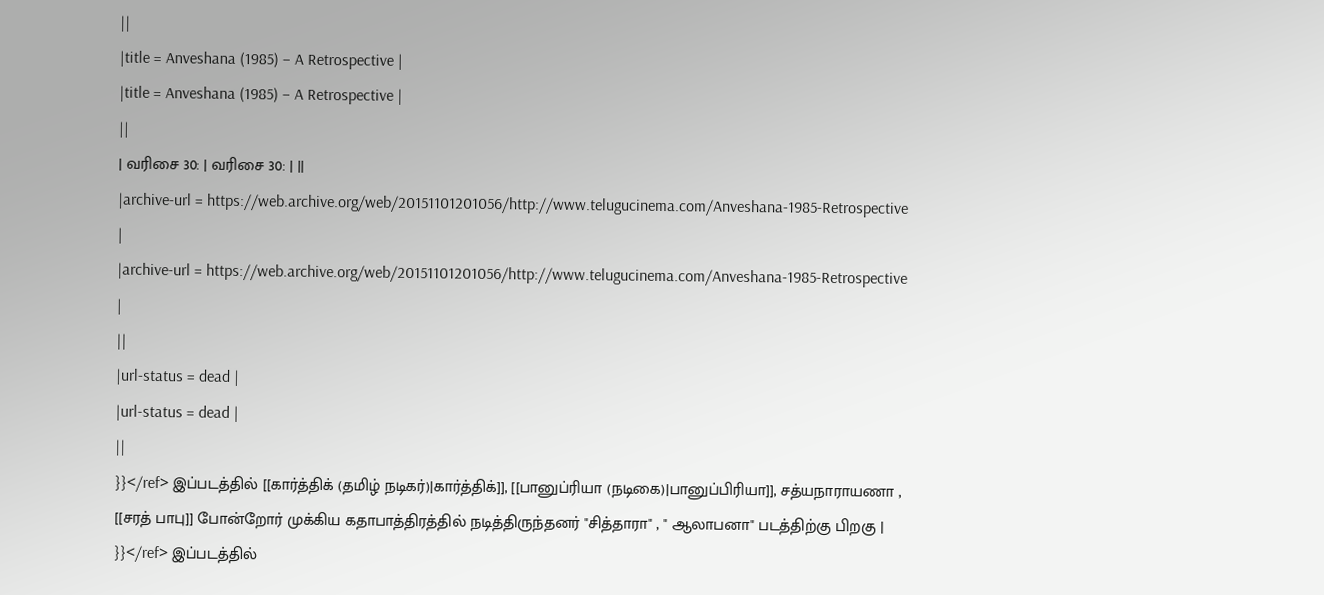||
|title = Anveshana (1985) – A Retrospective |
|title = Anveshana (1985) – A Retrospective |
||
| வரிசை 30: | வரிசை 30: | ||
|archive-url = https://web.archive.org/web/20151101201056/http://www.telugucinema.com/Anveshana-1985-Retrospective |
|archive-url = https://web.archive.org/web/20151101201056/http://www.telugucinema.com/Anveshana-1985-Retrospective |
||
|url-status = dead |
|url-status = dead |
||
}}</ref> இப்படத்தில் [[கார்த்திக் (தமிழ் நடிகர்)|கார்த்திக்]], [[பானுப்ரியா (நடிகை)|பானுப்பிரியா]], சத்யநாராயணா , [[சரத் பாபு]] போன்றோர் முக்கிய கதாபாத்திரத்தில் நடித்திருந்தனர் "சித்தாரா" , " ஆலாபனா" படத்திற்கு பிறகு |
}}</ref> இப்படத்தில்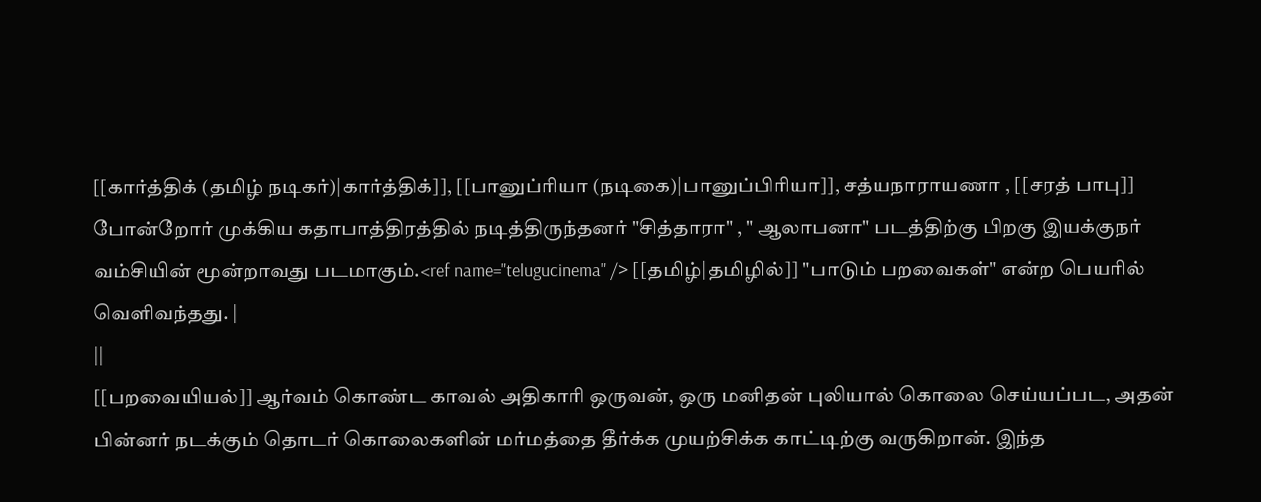[[கார்த்திக் (தமிழ் நடிகர்)|கார்த்திக்]], [[பானுப்ரியா (நடிகை)|பானுப்பிரியா]], சத்யநாராயணா , [[சரத் பாபு]] போன்றோர் முக்கிய கதாபாத்திரத்தில் நடித்திருந்தனர் "சித்தாரா" , " ஆலாபனா" படத்திற்கு பிறகு இயக்குநர் வம்சியின் மூன்றாவது படமாகும்.<ref name="telugucinema" /> [[தமிழ்|தமிழில்]] "பாடும் பறவைகள்" என்ற பெயரில் வெளிவந்தது. |
||
[[பறவையியல்]] ஆர்வம் கொண்ட காவல் அதிகாரி ஒருவன், ஒரு மனிதன் புலியால் கொலை செய்யப்பட, அதன் பின்னர் நடக்கும் தொடர் கொலைகளின் மர்மத்தை தீர்க்க முயற்சிக்க காட்டிற்கு வருகிறான். இந்த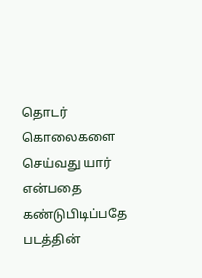தொடர் கொலைகளை செய்வது யார் என்பதை கண்டுபிடிப்பதே படத்தின்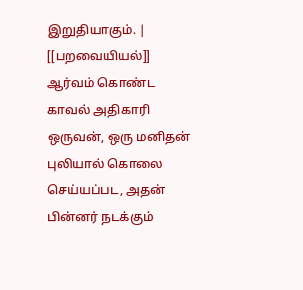இறுதியாகும். |
[[பறவையியல்]] ஆர்வம் கொண்ட காவல் அதிகாரி ஒருவன், ஒரு மனிதன் புலியால் கொலை செய்யப்பட, அதன் பின்னர் நடக்கும்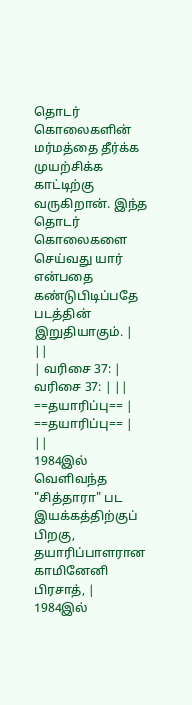தொடர் கொலைகளின் மர்மத்தை தீர்க்க முயற்சிக்க காட்டிற்கு வருகிறான். இந்த தொடர் கொலைகளை செய்வது யார் என்பதை கண்டுபிடிப்பதே படத்தின் இறுதியாகும். |
||
| வரிசை 37: | வரிசை 37: | ||
==தயாரிப்பு== |
==தயாரிப்பு== |
||
1984இல் வெளிவந்த "சித்தாரா" பட இயக்கத்திற்குப் பிறகு, தயாரிப்பாளரான காமினேனி பிரசாத், |
1984இல்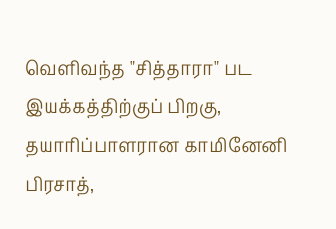வெளிவந்த "சித்தாரா" பட இயக்கத்திற்குப் பிறகு, தயாரிப்பாளரான காமினேனி பிரசாத்,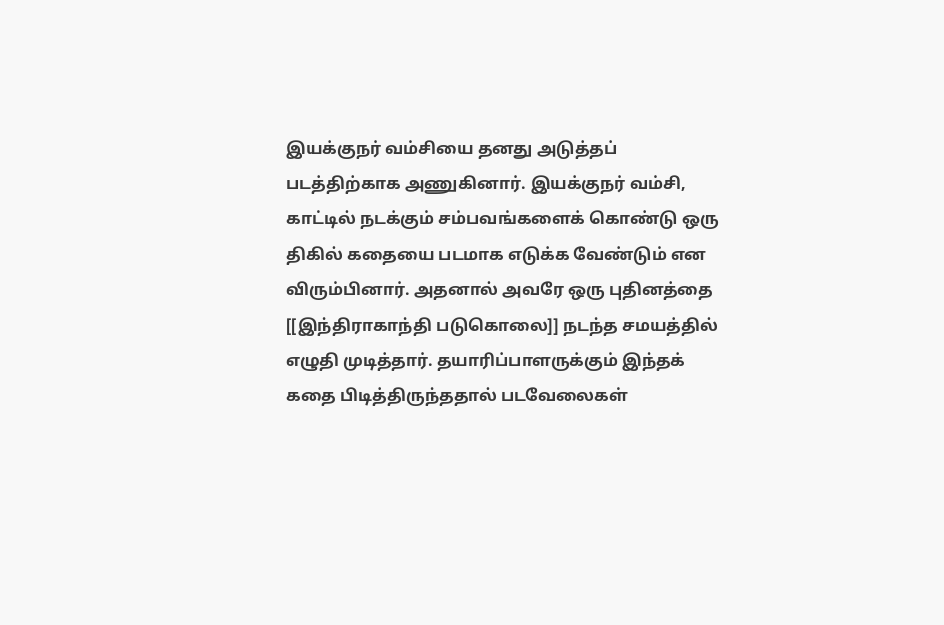இயக்குநர் வம்சியை தனது அடுத்தப் படத்திற்காக அணுகினார். இயக்குநர் வம்சி, காட்டில் நடக்கும் சம்பவங்களைக் கொண்டு ஒரு திகில் கதையை படமாக எடுக்க வேண்டும் என விரும்பினார். அதனால் அவரே ஒரு புதினத்தை [[இந்திராகாந்தி படுகொலை]] நடந்த சமயத்தில் எழுதி முடித்தார். தயாரிப்பாளருக்கும் இந்தக் கதை பிடித்திருந்ததால் படவேலைகள்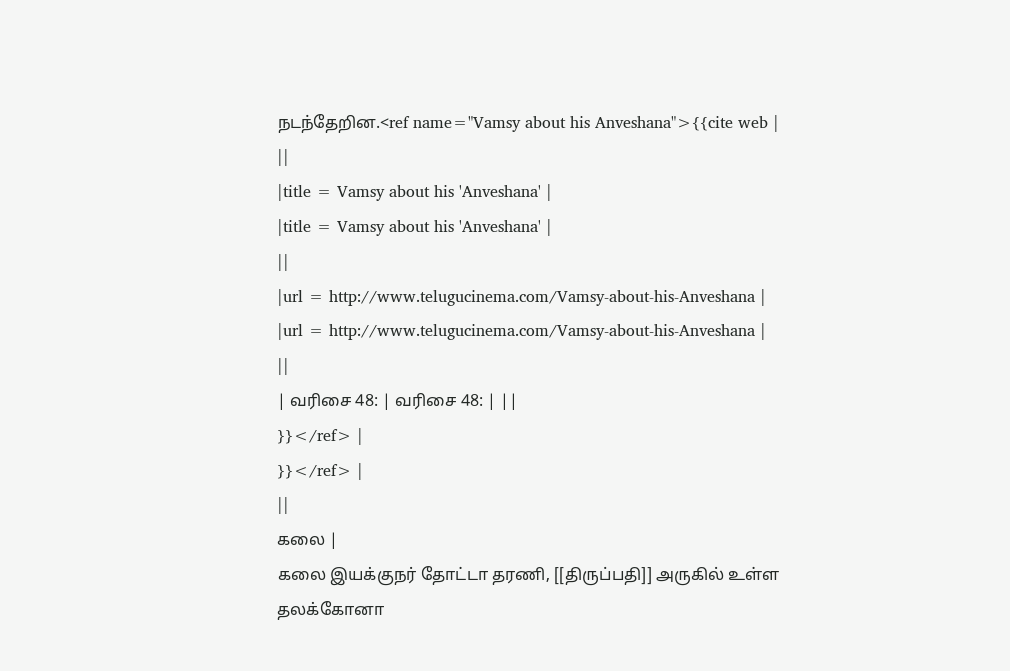நடந்தேறின.<ref name="Vamsy about his Anveshana">{{cite web |
||
|title = Vamsy about his 'Anveshana' |
|title = Vamsy about his 'Anveshana' |
||
|url = http://www.telugucinema.com/Vamsy-about-his-Anveshana |
|url = http://www.telugucinema.com/Vamsy-about-his-Anveshana |
||
| வரிசை 48: | வரிசை 48: | ||
}}</ref> |
}}</ref> |
||
கலை |
கலை இயக்குநர் தோட்டா தரணி, [[திருப்பதி]] அருகில் உள்ள தலக்கோனா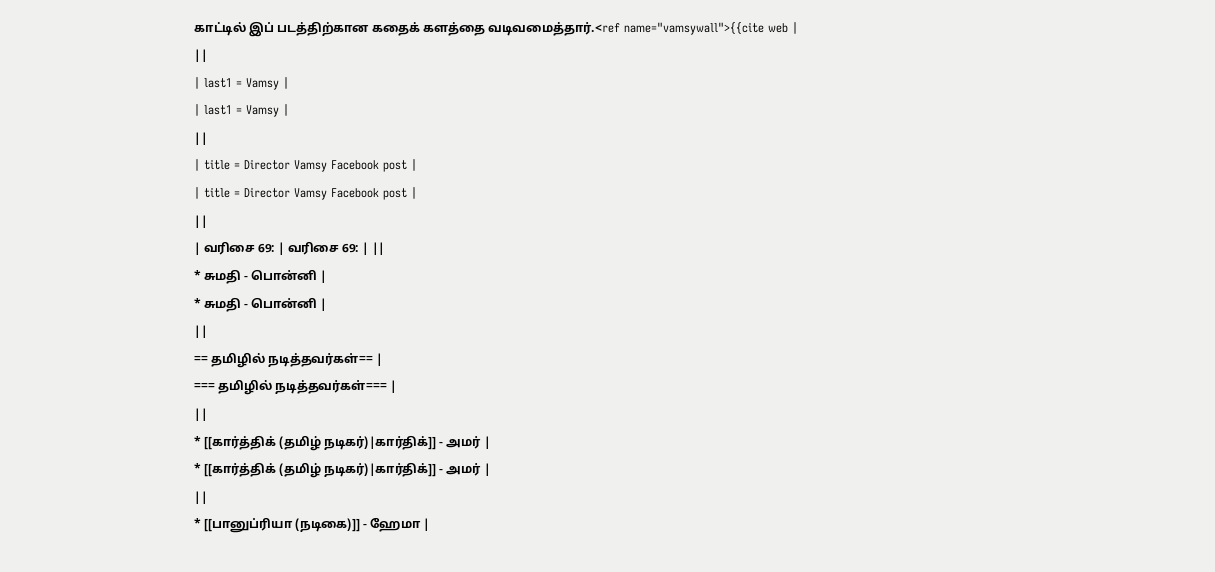காட்டில் இப் படத்திற்கான கதைக் களத்தை வடிவமைத்தார்.<ref name="vamsywall">{{cite web |
||
| last1 = Vamsy |
| last1 = Vamsy |
||
| title = Director Vamsy Facebook post |
| title = Director Vamsy Facebook post |
||
| வரிசை 69: | வரிசை 69: | ||
* சுமதி - பொன்னி |
* சுமதி - பொன்னி |
||
== தமிழில் நடித்தவர்கள்== |
=== தமிழில் நடித்தவர்கள்=== |
||
* [[கார்த்திக் (தமிழ் நடிகர்)|கார்திக்]] - அமர் |
* [[கார்த்திக் (தமிழ் நடிகர்)|கார்திக்]] - அமர் |
||
* [[பானுப்ரியா (நடிகை)]] - ஹேமா |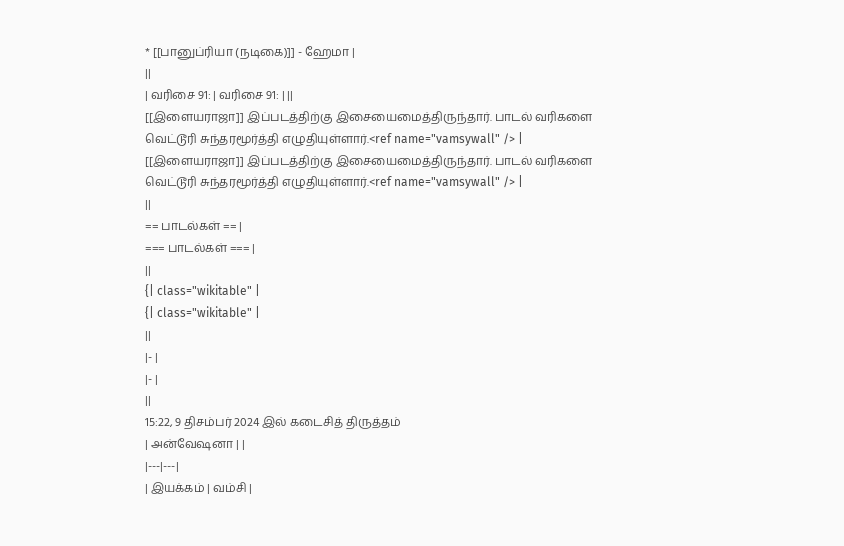* [[பானுப்ரியா (நடிகை)]] - ஹேமா |
||
| வரிசை 91: | வரிசை 91: | ||
[[இளையராஜா]] இப்படத்திற்கு இசையைமைத்திருந்தார். பாடல் வரிகளை வெட்டூரி சுந்தரமூர்த்தி எழுதியுள்ளார்.<ref name="vamsywall" /> |
[[இளையராஜா]] இப்படத்திற்கு இசையைமைத்திருந்தார். பாடல் வரிகளை வெட்டூரி சுந்தரமூர்த்தி எழுதியுள்ளார்.<ref name="vamsywall" /> |
||
== பாடல்கள் == |
=== பாடல்கள் === |
||
{| class="wikitable" |
{| class="wikitable" |
||
|- |
|- |
||
15:22, 9 திசம்பர் 2024 இல் கடைசித் திருத்தம்
| அன்வேஷனா | |
|---|---|
| இயக்கம் | வம்சி |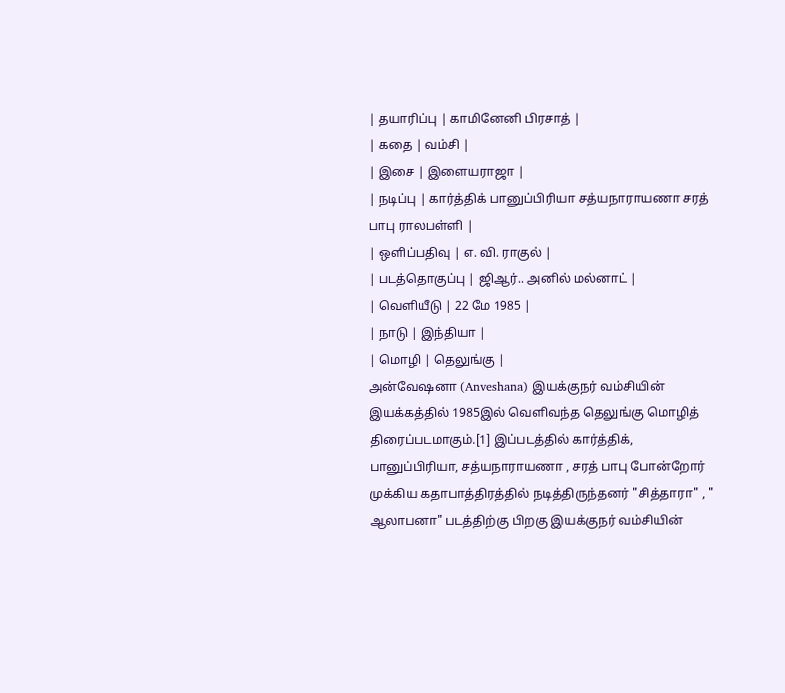| தயாரிப்பு | காமினேனி பிரசாத் |
| கதை | வம்சி |
| இசை | இளையராஜா |
| நடிப்பு | கார்த்திக் பானுப்பிரியா சத்யநாராயணா சரத் பாபு ராலபள்ளி |
| ஒளிப்பதிவு | எ. வி. ராகுல் |
| படத்தொகுப்பு | ஜிஆர்.. அனில் மல்னாட் |
| வெளியீடு | 22 மே 1985 |
| நாடு | இந்தியா |
| மொழி | தெலுங்கு |
அன்வேஷனா (Anveshana) இயக்குநர் வம்சியின் இயக்கத்தில் 1985இல் வெளிவந்த தெலுங்கு மொழித் திரைப்படமாகும்.[1] இப்படத்தில் கார்த்திக், பானுப்பிரியா, சத்யநாராயணா , சரத் பாபு போன்றோர் முக்கிய கதாபாத்திரத்தில் நடித்திருந்தனர் "சித்தாரா" , " ஆலாபனா" படத்திற்கு பிறகு இயக்குநர் வம்சியின்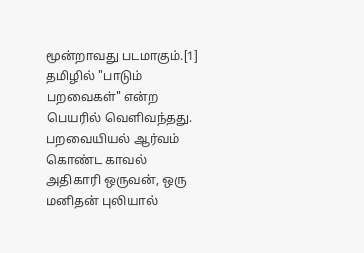மூன்றாவது படமாகும்.[1] தமிழில் "பாடும் பறவைகள்" என்ற பெயரில் வெளிவந்தது. பறவையியல் ஆர்வம் கொண்ட காவல் அதிகாரி ஒருவன், ஒரு மனிதன் புலியால்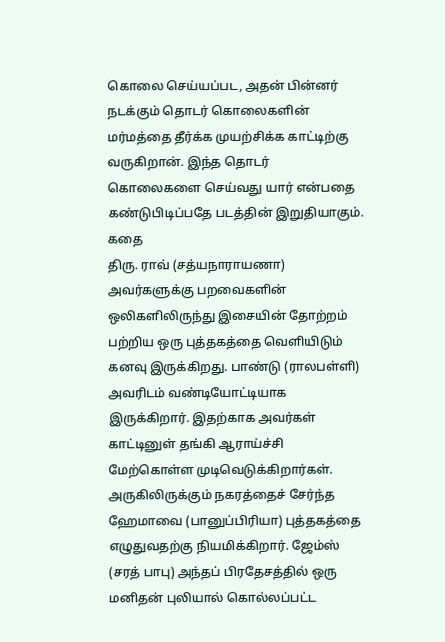கொலை செய்யப்பட, அதன் பின்னர் நடக்கும் தொடர் கொலைகளின் மர்மத்தை தீர்க்க முயற்சிக்க காட்டிற்கு வருகிறான். இந்த தொடர் கொலைகளை செய்வது யார் என்பதை கண்டுபிடிப்பதே படத்தின் இறுதியாகும்.
கதை
திரு. ராவ் (சத்யநாராயணா) அவர்களுக்கு பறவைகளின் ஒலிகளிலிருந்து இசையின் தோற்றம் பற்றிய ஒரு புத்தகத்தை வெளியிடும் கனவு இருக்கிறது. பாண்டு (ராலபள்ளி) அவரிடம் வண்டியோட்டியாக இருக்கிறார். இதற்காக அவர்கள் காட்டினுள் தங்கி ஆராய்ச்சி மேற்கொள்ள முடிவெடுக்கிறார்கள். அருகிலிருக்கும் நகரத்தைச் சேர்ந்த ஹேமாவை (பானுப்பிரியா) புத்தகத்தை எழுதுவதற்கு நியமிக்கிறார். ஜேம்ஸ் (சரத் பாபு) அந்தப் பிரதேசத்தில் ஒரு மனிதன் புலியால் கொல்லப்பட்ட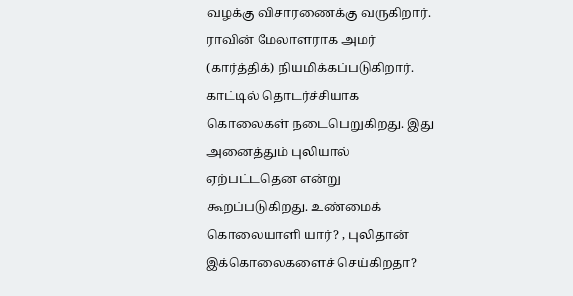வழக்கு விசாரணைக்கு வருகிறார். ராவின் மேலாளராக அமர் (கார்த்திக்) நியமிக்கப்படுகிறார். காட்டில் தொடர்ச்சியாக கொலைகள் நடைபெறுகிறது. இது அனைத்தும் புலியால் ஏற்பட்டதென என்று கூறப்படுகிறது. உண்மைக் கொலையாளி யார்? , புலிதான் இக்கொலைகளைச் செய்கிறதா?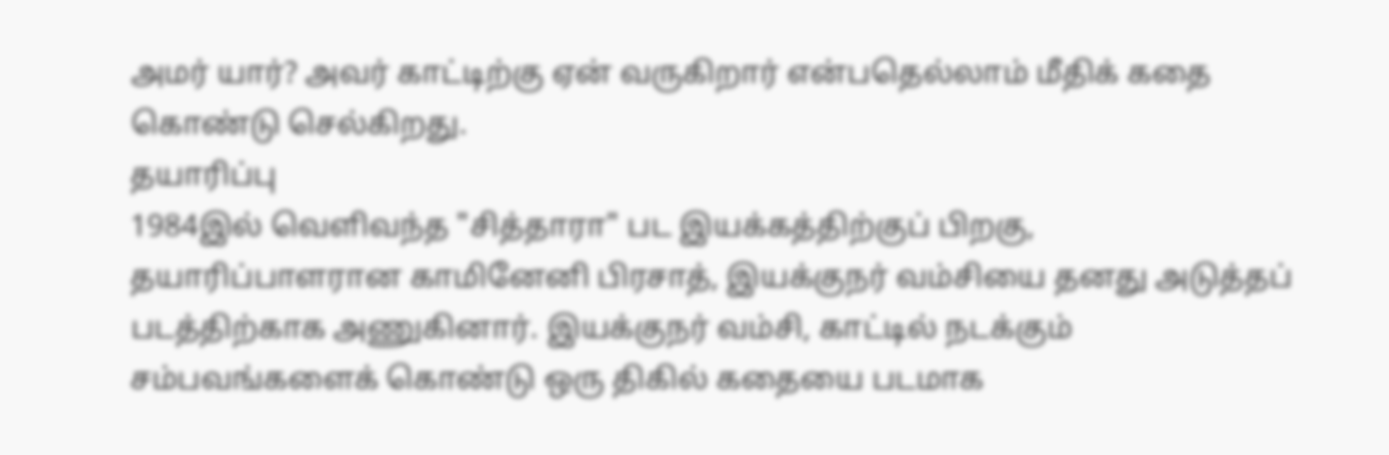அமர் யார்? அவர் காட்டிற்கு ஏன் வருகிறார் என்பதெல்லாம் மீதிக் கதை கொண்டு செல்கிறது.
தயாரிப்பு
1984இல் வெளிவந்த "சித்தாரா" பட இயக்கத்திற்குப் பிறகு, தயாரிப்பாளரான காமினேனி பிரசாத், இயக்குநர் வம்சியை தனது அடுத்தப் படத்திற்காக அணுகினார். இயக்குநர் வம்சி, காட்டில் நடக்கும் சம்பவங்களைக் கொண்டு ஒரு திகில் கதையை படமாக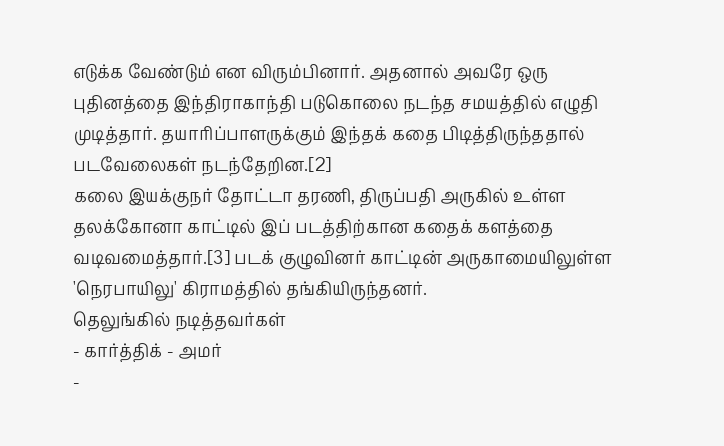எடுக்க வேண்டும் என விரும்பினார். அதனால் அவரே ஒரு புதினத்தை இந்திராகாந்தி படுகொலை நடந்த சமயத்தில் எழுதி முடித்தார். தயாரிப்பாளருக்கும் இந்தக் கதை பிடித்திருந்ததால் படவேலைகள் நடந்தேறின.[2]
கலை இயக்குநர் தோட்டா தரணி, திருப்பதி அருகில் உள்ள தலக்கோனா காட்டில் இப் படத்திற்கான கதைக் களத்தை வடிவமைத்தார்.[3] படக் குழுவினர் காட்டின் அருகாமையிலுள்ள 'நெரபாயிலு' கிராமத்தில் தங்கியிருந்தனர்.
தெலுங்கில் நடித்தவர்கள்
- கார்த்திக் - அமர்
-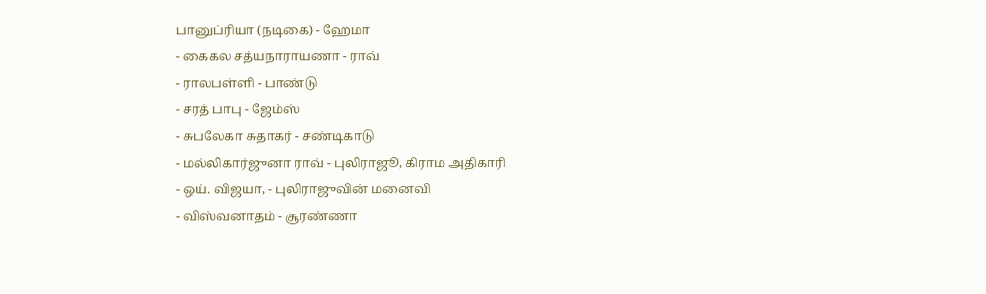பானுப்ரியா (நடிகை) - ஹேமா
- கைகல சத்யநாராயணா - ராவ்
- ராலபள்ளி - பாண்டு
- சரத் பாபு - ஜேம்ஸ்
- சுபலேகா சுதாகர் - சண்டிகாடு
- மல்லிகார்ஜுனா ராவ் - புலிராஜூ, கிராம அதிகாரி
- ஒய். விஜயா, - புலிராஜுவின் மனைவி
- விஸ்வனாதம் - சூரண்ணா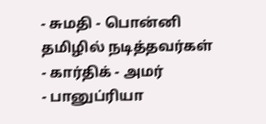- சுமதி - பொன்னி
தமிழில் நடித்தவர்கள்
- கார்திக் - அமர்
- பானுப்ரியா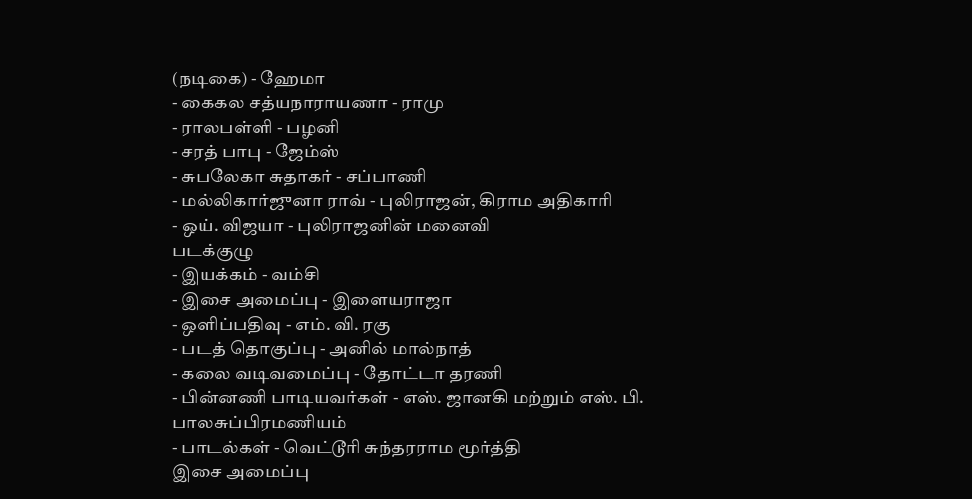(நடிகை) - ஹேமா
- கைகல சத்யநாராயணா - ராமு
- ராலபள்ளி - பழனி
- சரத் பாபு - ஜேம்ஸ்
- சுபலேகா சுதாகர் - சப்பாணி
- மல்லிகார்ஜுனா ராவ் - புலிராஜன், கிராம அதிகாரி
- ஒய். விஜயா - புலிராஜனின் மனைவி
படக்குழு
- இயக்கம் - வம்சி
- இசை அமைப்பு - இளையராஜா
- ஒளிப்பதிவு - எம். வி. ரகு
- படத் தொகுப்பு - அனில் மால்நாத்
- கலை வடிவமைப்பு - தோட்டா தரணி
- பின்னணி பாடியவர்கள் - எஸ். ஜானகி மற்றும் எஸ். பி. பாலசுப்பிரமணியம்
- பாடல்கள் - வெட்டூரி சுந்தரராம மூர்த்தி
இசை அமைப்பு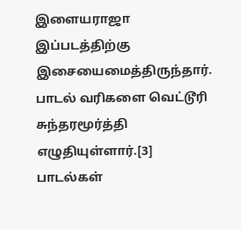இளையராஜா இப்படத்திற்கு இசையைமைத்திருந்தார். பாடல் வரிகளை வெட்டூரி சுந்தரமூர்த்தி எழுதியுள்ளார்.[3]
பாடல்கள்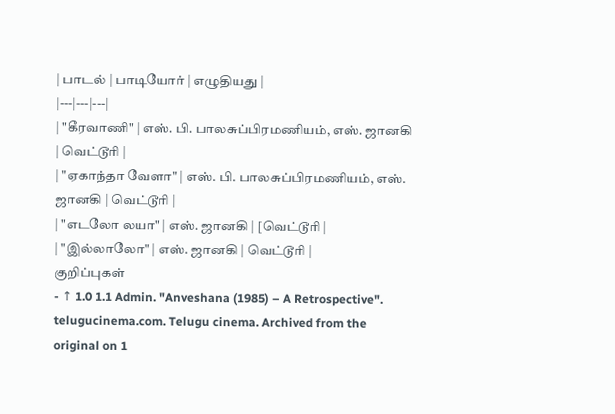| பாடல் | பாடியோர் | எழுதியது |
|---|---|---|
| "கீரவாணி" | எஸ். பி. பாலசுப்பிரமணியம், எஸ். ஜானகி | வெட்டூரி |
| "ஏகாந்தா வேளா" | எஸ். பி. பாலசுப்பிரமணியம், எஸ். ஜானகி | வெட்டூரி |
| "எடலோ லயா" | எஸ். ஜானகி | [வெட்டூரி |
| "இல்லாலோ" | எஸ். ஜானகி | வெட்டூரி |
குறிப்புகள்
- ↑ 1.0 1.1 Admin. "Anveshana (1985) – A Retrospective". telugucinema.com. Telugu cinema. Archived from the original on 1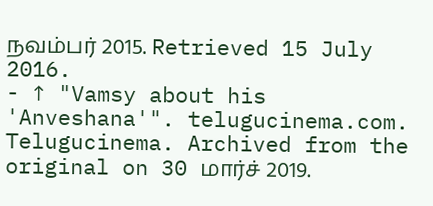நவம்பர் 2015. Retrieved 15 July 2016.
- ↑ "Vamsy about his 'Anveshana'". telugucinema.com. Telugucinema. Archived from the original on 30 மார்ச் 2019.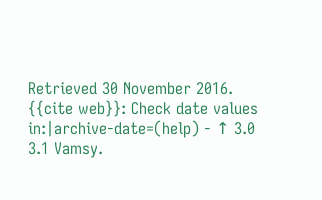Retrieved 30 November 2016.
{{cite web}}: Check date values in:|archive-date=(help) - ↑ 3.0 3.1 Vamsy.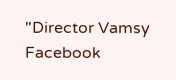"Director Vamsy Facebook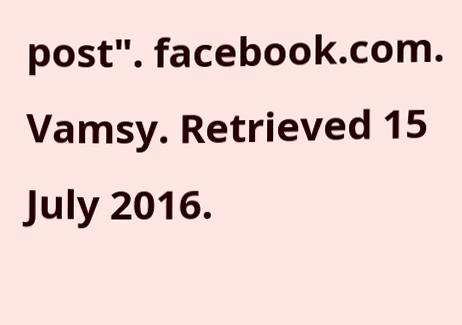post". facebook.com. Vamsy. Retrieved 15 July 2016.